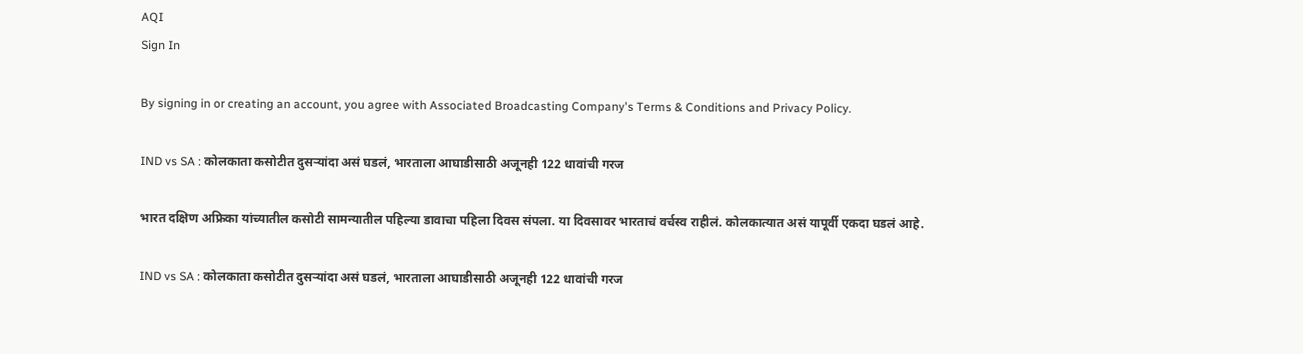AQI
Sign In

By signing in or creating an account, you agree with Associated Broadcasting Company's Terms & Conditions and Privacy Policy.

IND vs SA : कोलकाता कसोटीत दुसऱ्यांदा असं घडलं, भारताला आघाडीसाठी अजूनही 122 धावांची गरज

भारत दक्षिण अफ्रिका यांच्यातील कसोटी सामन्यातील पहिल्या डावाचा पहिला दिवस संपला. या दिवसावर भारताचं वर्चस्व राहीलं. कोलकात्यात असं यापूर्वी एकदा घडलं आहे.

IND vs SA : कोलकाता कसोटीत दुसऱ्यांदा असं घडलं, भारताला आघाडीसाठी अजूनही 122 धावांची गरज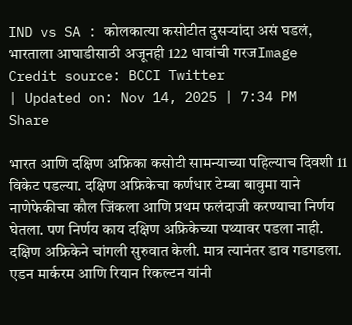IND vs SA : कोलकात्या कसोटीत दुसऱ्यांदा असं घडलं, भारताला आघाडीसाठी अजूनही 122 धावांची गरजImage Credit source: BCCI Twitter
| Updated on: Nov 14, 2025 | 7:34 PM
Share

भारत आणि दक्षिण अफ्रिका कसोटी सामन्याच्या पहिल्याच दिवशी 11 विकेट पडल्या. दक्षिण अफ्रिकेचा कर्णधार टेम्बा बावुमा याने नाणेफेकीचा कौल जिंकला आणि प्रथम फलंदाजी करण्याचा निर्णय घेतला. पण निर्णय काय दक्षिण अफ्रिकेच्या पथ्यावर पडला नाही. दक्षिण अफ्रिकेने चांगली सुरुवात केली. मात्र त्यानंतर डाव गडगडला. एडन मार्करम आणि रियान रिकल्टन यांनी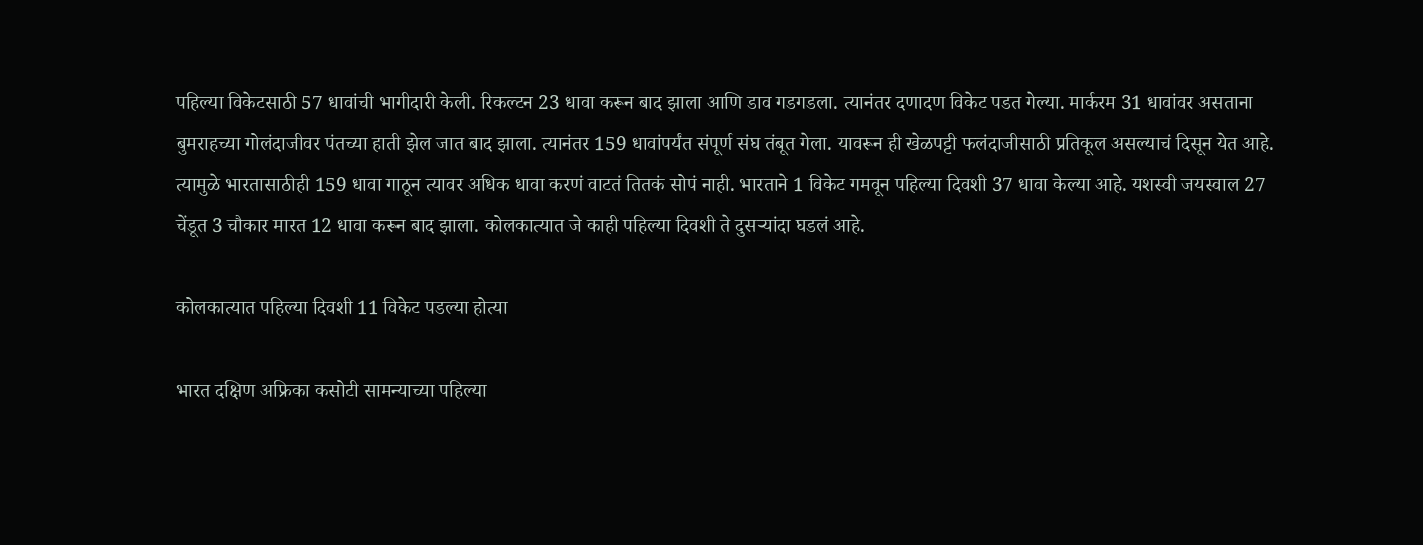पहिल्या विकेटसाठी 57 धावांची भागीदारी केली. रिकल्टन 23 धावा करून बाद झाला आणि डाव गडगडला. त्यानंतर दणादण विकेट पडत गेल्या. मार्करम 31 धावांवर असताना बुमराहच्या गोलंदाजीवर पंतच्या हाती झेल जात बाद झाला. त्यानंतर 159 धावांपर्यंत संपूर्ण संघ तंबूत गेला. यावरून ही खेळपट्टी फलंदाजीसाठी प्रतिकूल असल्याचं दिसून येत आहे. त्यामुळे भारतासाठीही 159 धावा गाठून त्यावर अधिक धावा करणं वाटतं तितकं सोपं नाही. भारताने 1 विकेट गमवून पहिल्या दिवशी 37 धावा केल्या आहे. यशस्वी जयस्वाल 27 चेंडूत 3 चौकार मारत 12 धावा करून बाद झाला. कोलकात्यात जे काही पहिल्या दिवशी ते दुसऱ्यांदा घडलं आहे.

कोलकात्यात पहिल्या दिवशी 11 विकेट पडल्या होत्या

भारत दक्षिण अफ्रिका कसोटी सामन्याच्या पहिल्या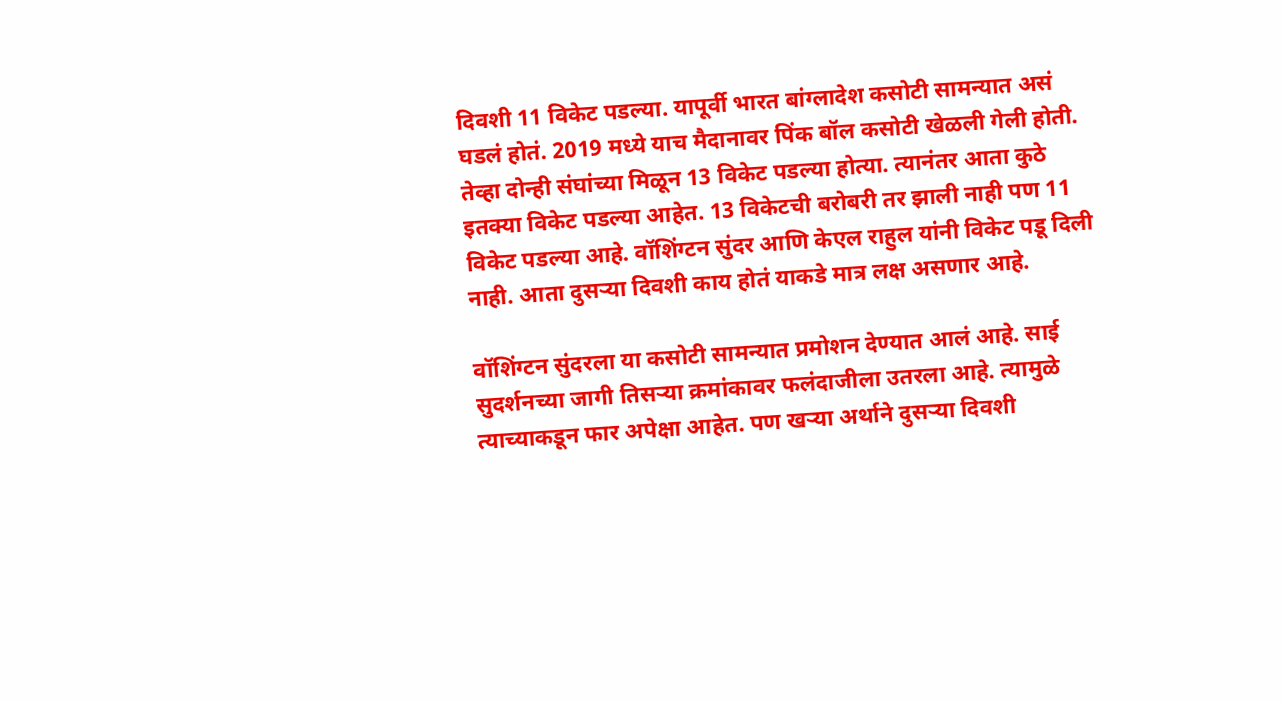दिवशी 11 विकेट पडल्या. यापूर्वी भारत बांग्लादेश कसोटी सामन्यात असं घडलं होतं. 2019 मध्ये याच मैदानावर पिंक बॉल कसोटी खेळली गेली होती. तेव्हा दोन्ही संघांच्या मिळून 13 विकेट पडल्या होत्या. त्यानंतर आता कुठे इतक्या विकेट पडल्या आहेत. 13 विकेटची बरोबरी तर झाली नाही पण 11 विकेट पडल्या आहे. वॉशिंग्टन सुंदर आणि केएल राहुल यांनी विकेट पडू दिली नाही. आता दुसऱ्या दिवशी काय होतं याकडे मात्र लक्ष असणार आहे.

वॉशिंग्टन सुंदरला या कसोटी सामन्यात प्रमोशन देण्यात आलं आहे. साई सुदर्शनच्या जागी तिसऱ्या क्रमांकावर फलंदाजीला उतरला आहे. त्यामुळे त्याच्याकडून फार अपेक्षा आहेत. पण खऱ्या अर्थाने दुसऱ्या दिवशी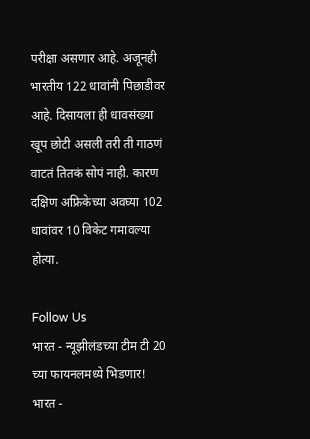परीक्षा असणार आहे. अजूनही भारतीय 122 धावांनी पिछाडीवर आहे. दिसायला ही धावसंख्या खूप छोटी असली तरी ती गाठणं वाटतं तितकं सोपं नाही. कारण दक्षिण अफ्रिकेच्या अवघ्या 102 धावांवर 10 विकेट गमावल्या होत्या.

Follow Us
भारत - न्यूझीलंडच्या टीम टी 20 च्या फायनलमध्ये भिडणार!
भारत -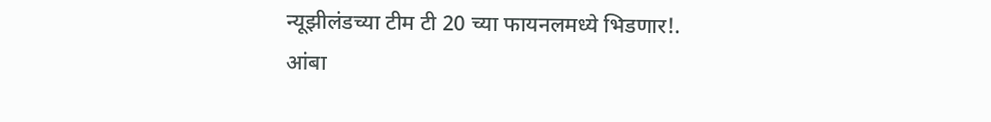न्यूझीलंडच्या टीम टी 20 च्या फायनलमध्ये भिडणार!.
आंबा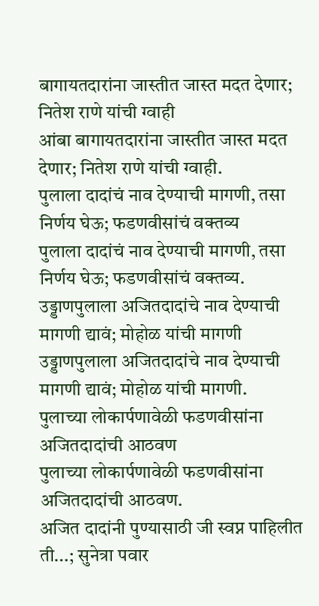बागायतदारांना जास्तीत जास्त मदत देणार; नितेश राणे यांची ग्वाही
आंबा बागायतदारांना जास्तीत जास्त मदत देणार; नितेश राणे यांची ग्वाही.
पुलाला दादांचं नाव देण्याची मागणी, तसा निर्णय घेऊ; फडणवीसांचं वक्तव्य
पुलाला दादांचं नाव देण्याची मागणी, तसा निर्णय घेऊ; फडणवीसांचं वक्तव्य.
उड्डाणपुलाला अजितदादांचे नाव देण्याची मागणी द्यावं; मोहोळ यांची मागणी
उड्डाणपुलाला अजितदादांचे नाव देण्याची मागणी द्यावं; मोहोळ यांची मागणी.
पुलाच्या लोकार्पणावेळी फडणवीसांना अजितदादांची आठवण
पुलाच्या लोकार्पणावेळी फडणवीसांना अजितदादांची आठवण.
अजित दादांनी पुण्यासाठी जी स्वप्न पाहिलीत ती...; सुनेत्रा पवार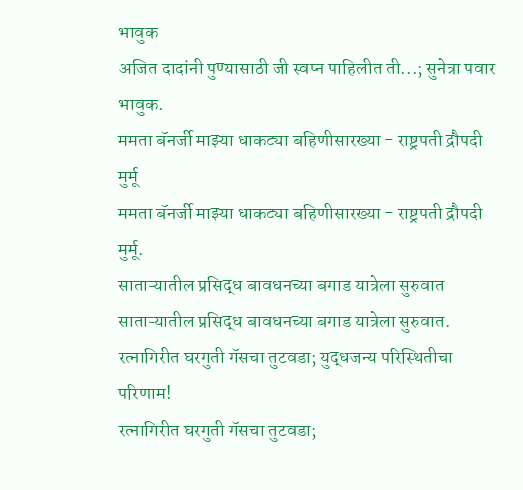भावुक
अजित दादांनी पुण्यासाठी जी स्वप्न पाहिलीत ती...; सुनेत्रा पवार भावुक.
ममता बॅनर्जी माझ्या धाकट्या बहिणीसारख्या - राष्ट्रपती द्रौपदी मुर्मू
ममता बॅनर्जी माझ्या धाकट्या बहिणीसारख्या - राष्ट्रपती द्रौपदी मुर्मू.
साताऱ्यातील प्रसिद्ध बावधनच्या बगाड यात्रेला सुरुवात
साताऱ्यातील प्रसिद्ध बावधनच्या बगाड यात्रेला सुरुवात.
रत्नागिरीत घरगुती गॅसचा तुटवडा; युद्धजन्य परिस्थितीचा परिणाम!
रत्नागिरीत घरगुती गॅसचा तुटवडा;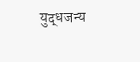युद्धजन्य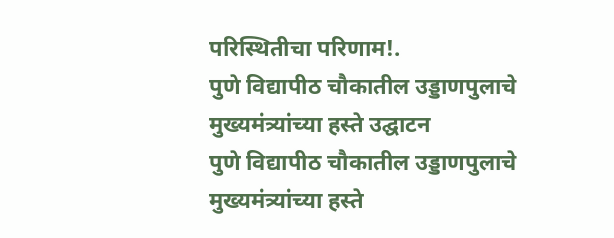परिस्थितीचा परिणाम!.
पुणे विद्यापीठ चौकातील उड्डाणपुलाचे मुख्यमंत्र्यांच्या हस्ते उद्घाटन
पुणे विद्यापीठ चौकातील उड्डाणपुलाचे मुख्यमंत्र्यांच्या हस्ते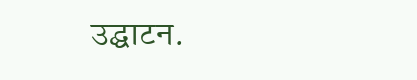उद्घाटन.